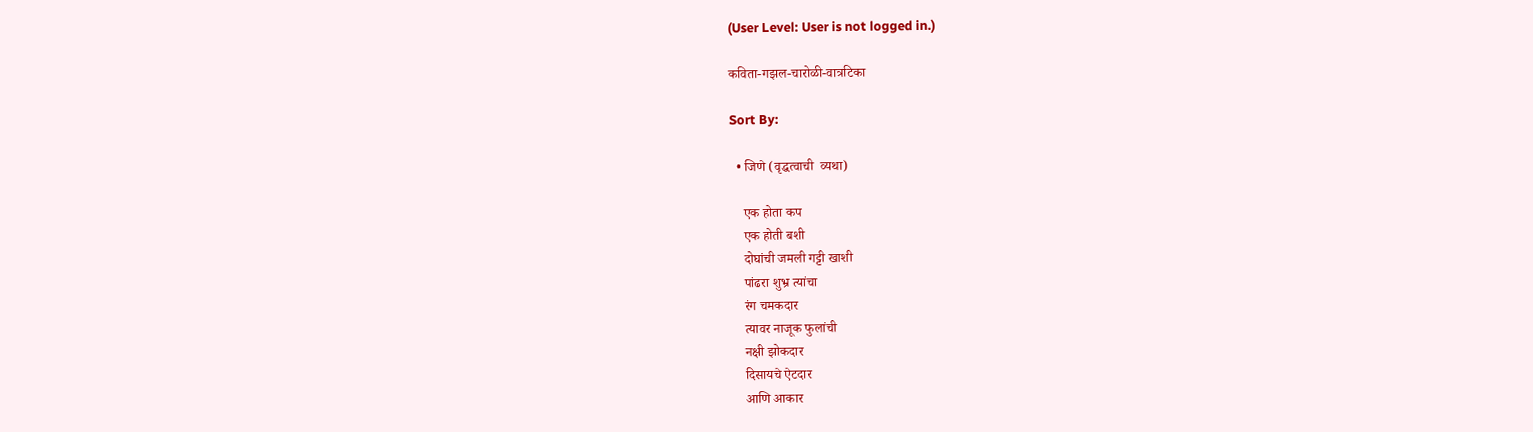(User Level: User is not logged in.)

कविता-गझल-चारोळी-वात्रटिका

Sort By:

  • जिणे (वृद्धत्वाची  व्यथा)

    एक होता कप
    एक होती बशी
    दोघांची जमली गट्टी खाशी
    पांढरा शुभ्र त्यांचा
    रंग चमकदार
    त्यावर नाजूक फुलांची
    नक्षी झोकदार
    दिसायचे ऐटदार
    आणि आकार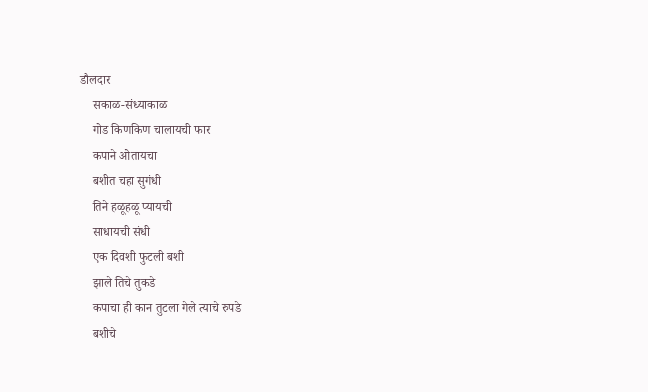डौलदार
    सकाळ-संध्याकाळ
    गोड किणकिण चालायची फार
    कपाने ओतायचा
    बशीत चहा सुगंधी
    तिने हळूहळू प्यायची
    साधायची संधी
    एक दिवशी फुटली बशी
    झाले तिचे तुकडे
    कपाचा ही कान तुटला गेले त्याचे रुपडे
    बशीचे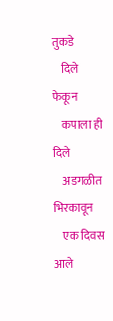तुकडे
    दिले फेकून
    कपाला ही दिले
    अडगळीत भिरकावून
    एक दिवस आले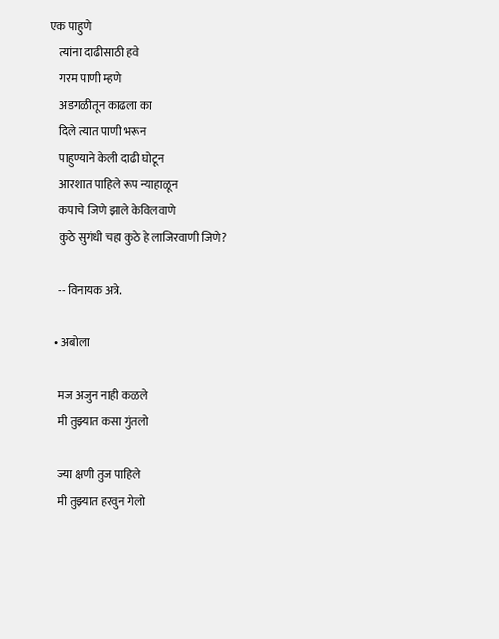एक पाहुणे
    त्यांना दाढीसाठी हवे
    गरम पाणी म्हणे
    अडगळीतून काढला का
    दिले त्यात पाणी भरून
    पाहुण्याने केली दाढी घोटून
    आरशात पाहिले रूप न्याहाळून
    कपाचे जिणे झाले केविलवाणे
    कुठे सुगंधी चहा कुठे हे लाजिरवाणी जिणे?

    -- विनायक अत्रे.

  • अबोला

    मज अजुन नाही कळले
    मी तुझ्यात कसा गुंतलो

    ज्या क्षणी तुज पाहिले
    मी तुझ्यात हरवुन गेलो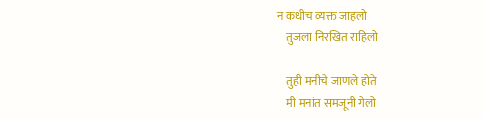न कधीच व्यक्त जाहलो
    तुजला निरखित राहिलो

    तुही मनीचे जाणले होते
    मी मनांत समजूनी गेलो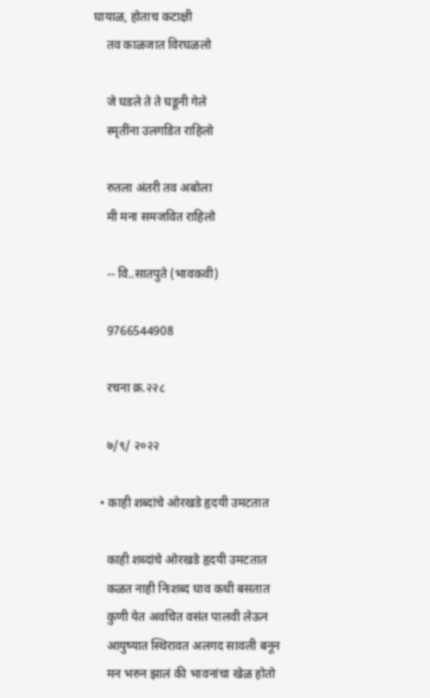घायाळ, होताच कटाक्षी
    तव काळजात विरघळलो

    जे घडले ते ते घडूनी गेले
    स्मृतींना उलगडित राहिलो

    रुतला अंतरी तव अबोला
    मी मना समजवित राहिलो

    -- वि..सातपुते (भावकवी)

    9766544908

    रचना क्र.२२८

    ७/९/ २०२२

  • काही शब्दांचे ओरखडे हृदयी उमटतात

    काही शब्दांचे ओरखडे हृदयी उमटतात
    कळत नाही निःशब्द घाव कधी बसतात
    कुणी येत अवचित वसंत पालवी लेऊन
    आयुष्यात स्थिरावत अलगद सावली बनून
    मन भरुन झालं की भावनांचा खेळ होतो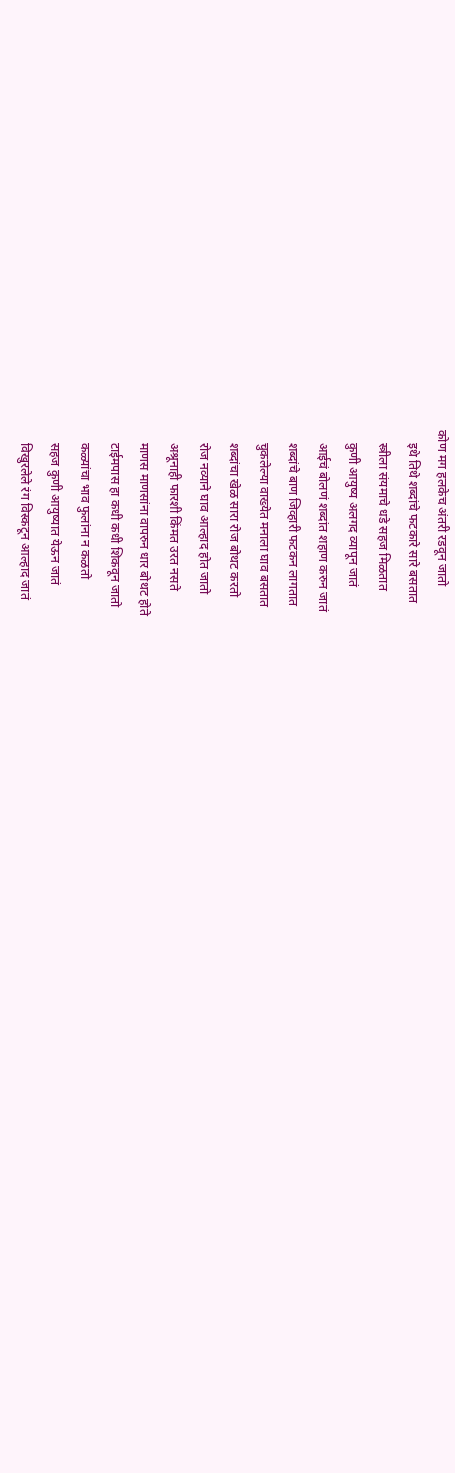कोण मग हलकेच अंतरी रडवून जातो
    इथे तिथे शब्दांचे फटकारे सारे बसतात
    स्त्रीला संयमाचे धडे सहज मिळतात
    कुणी आयुष्य अलगद व्यापून जातं
    आईचं बोलणं शब्दांत शहाण करुन जातं
    शब्दांचे बाण जिव्हारी फटकन लागतात
    चुकलेल्या वाख्येत मनाला घाव बसतात
    शब्दांचा खेळ सारा रोज बोथट करतो
    रोज नव्याने घाव आल्हाद होत जातो
    अश्रूनाही फारशी किंमत उरत नसते
    माणस माणसांना वापरुन धार बोथट होते
    टाईमपास हा कधी कधी शिकवून जातो
    कळ्यांचा भाव फुलांना न कळतो
    सहज कुणी आयुष्यात येऊन जातं
    विखुरलेले रंग विस्कटून आल्हाद जातं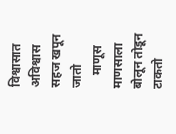विश्वासात अविश्वास सहज खपून जातो
    माणूस माणसाला बोलून तोडून टाकतो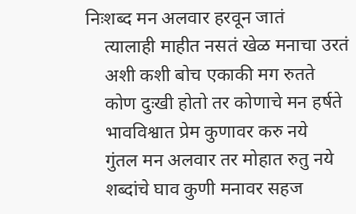निःशब्द मन अलवार हरवून जातं
    त्यालाही माहीत नसतं खेळ मनाचा उरतं
    अशी कशी बोच एकाकी मग रुतते
    कोण दुःखी होतो तर कोणाचे मन हर्षते
    भावविश्वात प्रेम कुणावर करु नये
    गुंतल मन अलवार तर मोहात रुतु नये
    शब्दांचे घाव कुणी मनावर सहज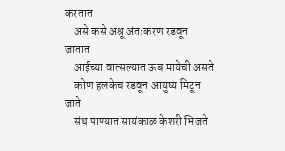करतात
    असे कसे अश्रू अंतःकरण रडवून जातात
    आईच्या वात्सल्यात ऊब मायेची असते
    कोण हलकेच रडवून आयुष्य मिटून जाते
    संथ पाण्यात सायंकाळ केशरी भिजते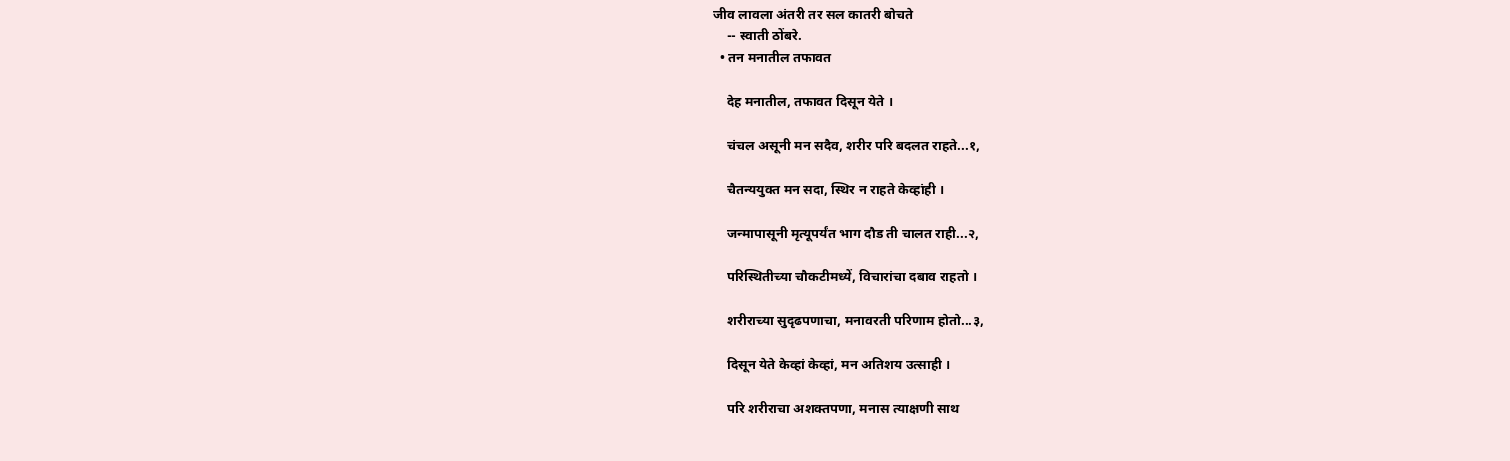जीव लावला अंतरी तर सल कातरी बोचते
    -- स्वाती ठोंबरे.
  • तन मनातील तफावत

    देह मनातील, तफावत दिसून येते ।

    चंचल असूनी मन सदैव, शरीर परि बदलत राहते...१,

    चैतन्ययुक्त मन सदा, स्थिर न राहते केव्हांही ।

    जन्मापासूनी मृत्यूपर्यंत भाग दौड ती चालत राही...२,

    परिस्थितीच्या चौकटीमध्यें, विचारांचा दबाव राहतो ।

    शरीराच्या सुदृढपणाचा, मनावरती परिणाम होतो...३,

    दिसून येते केव्हां केव्हां, मन अतिशय उत्साही ।

    परि शरीराचा अशक्तपणा, मनास त्याक्षणी साथ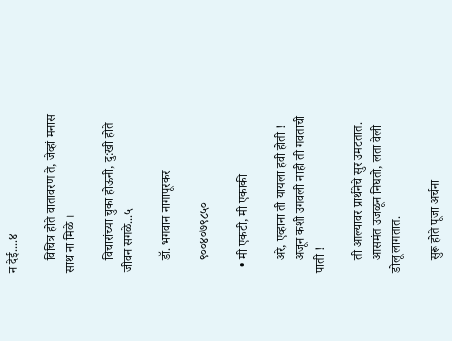न देई....४

    विचित्र होते वातावरण ते, जेव्हां मनास साथ ना मिळे ।

    विचारांच्या चुका होऊनी, दु:खी होते जीवन सगळे...५

    डॉ. भगवान नागापूरकर

    ९००४०७९८५०

  • मी एकटी, मी एकाकी

    अरे, एव्हाना ती यायला हवी होती !
    अजून कशी उगवली नाही ती गवताची पाती !

    ती आल्यावर प्रार्थनेचे सुर उमटतात.
    आसमंत उजळून निघतो, लता वेली डोलू लागतात.

    सुरू होते पूजा अर्चना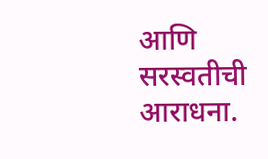आणि सरस्वतीची आराधना.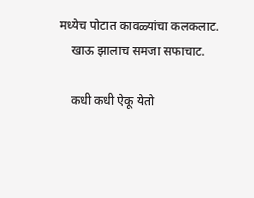मध्येच पोटात कावळ्यांचा कलकलाट.
    खाऊ झालाच समजा सफाचाट.

    कधी कधी ऐकू येतो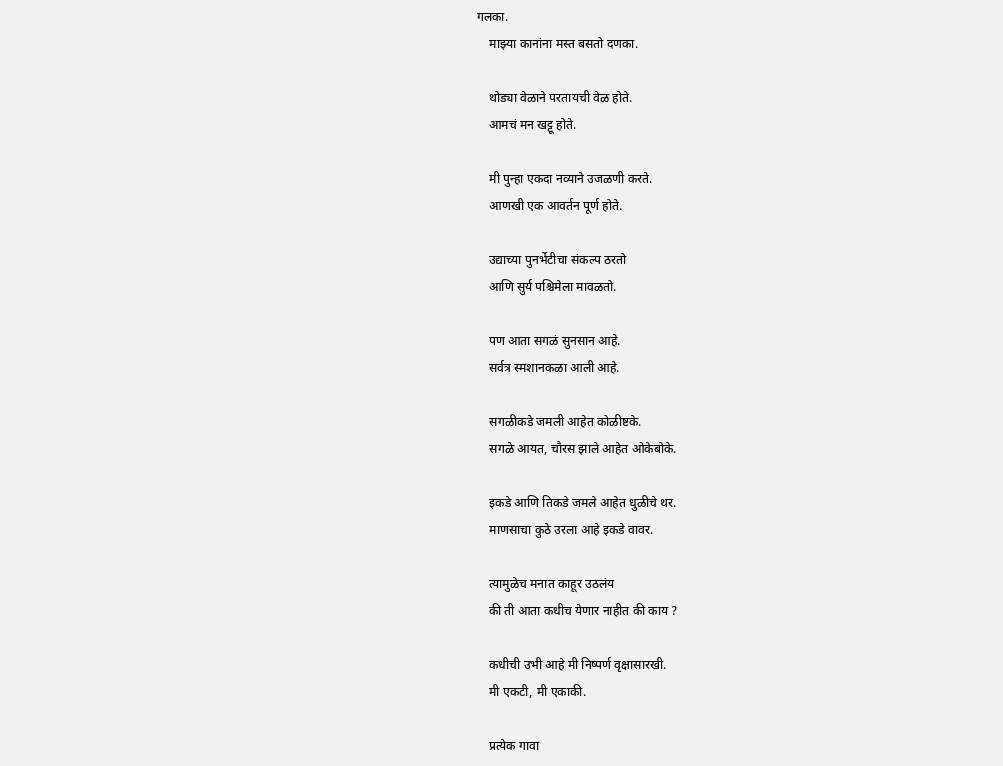गलका.
    माझ्या कानांना मस्त बसतो दणका.

    थोड्या वेळाने परतायची वेळ होते.
    आमचं मन खट्टू होते.

    मी पुन्हा एकदा नव्याने उजळणी करते.
    आणखी एक आवर्तन पूर्ण होते.

    उद्याच्या पुनर्भेटीचा संकल्प ठरतो
    आणि सुर्य पश्चिमेला मावळतो.

    पण आता सगळं सुनसान आहे.
    सर्वत्र स्मशानकळा आली आहे.

    सगळीकडे जमली आहेत कोळीष्टके.
    सगळे आयत, चौरस झाले आहेत ओकेबोके.

    इकडे आणि तिकडे जमले आहेत धुळीचे थर.
    माणसाचा कुठे उरला आहे इकडे वावर.

    त्यामुळेच मनात काहूर उठलंय
    की ती आता कधीच येणार नाहीत की काय ?

    कधीची उभी आहे मी निष्पर्ण वृक्षासारखी.
    मी एकटी, मी एकाकी.

    प्रत्येक गावा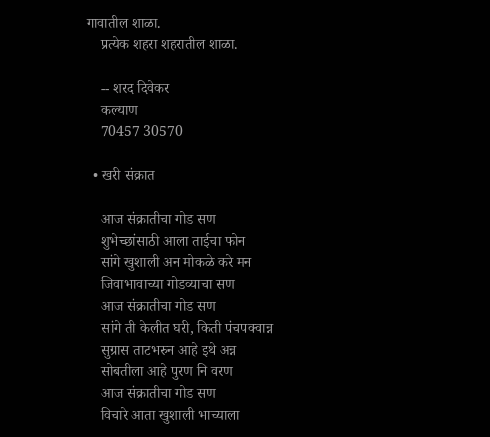गावातील शाळा.
    प्रत्येक शहरा शहरातील शाळा.

    -- शरद दिवेकर
    कल्याण
    70457 30570

  • खरी संक्रात

    आज संक्रातीचा गोड सण
    शुभेच्छांसाठी आला ताईचा फोन
    सांगे खुशाली अन मोकळे करे मन
    जिवाभावाच्या गोडव्याचा सण
    आज संक्रातीचा गोड सण
    सांगे ती केलीत घरी, किती पंचपक्वान्न
    सुग्रास ताटभरुन आहे इथे अन्न
    सोबतीला आहे पुरण नि वरण
    आज संक्रातीचा गोड सण
    विचारे आता खुशाली भाच्याला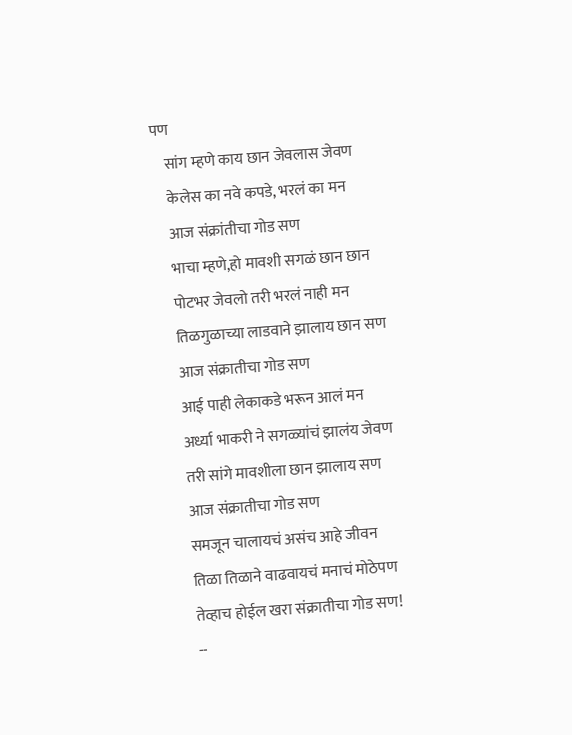पण
    सांग म्हणे काय छान जेवलास जेवण
    केलेस का नवे कपडे, भरलं का मन
    आज संक्रांतीचा गोड सण
    भाचा म्हणे,हो मावशी सगळं छान छान
    पोटभर जेवलो तरी भरलं नाही मन
    तिळगुळाच्या लाडवाने झालाय छान सण
    आज संक्रातीचा गोड सण
    आई पाही लेकाकडे भरून आलं मन
    अर्ध्या भाकरी ने सगळ्यांचं झालंय जेवण
    तरी सांगे मावशीला छान झालाय सण
    आज संक्रातीचा गोड सण
    समजून चालायचं असंच आहे जीवन
    तिळा तिळाने वाढवायचं मनाचं मोठेपण
    तेव्हाच होईल खरा संक्रातीचा गोड सण!
    --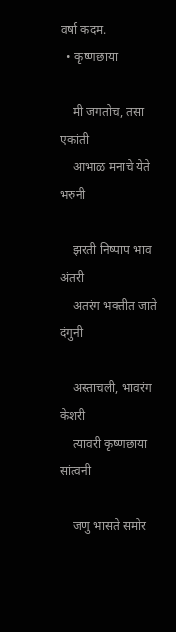वर्षा कदम.
  • कृष्णछाया

    मी जगतोच, तसा एकांती
    आभाळ मनाचे येते भरुनी

    झरती निष्पाप भाव अंतरी
    अतरंग भक्तीत जाते दंगुनी

    अस्ताचली, भावरंग केशरी
    त्यावरी कृष्णछाया सांत्वनी

    जणु भासते समोर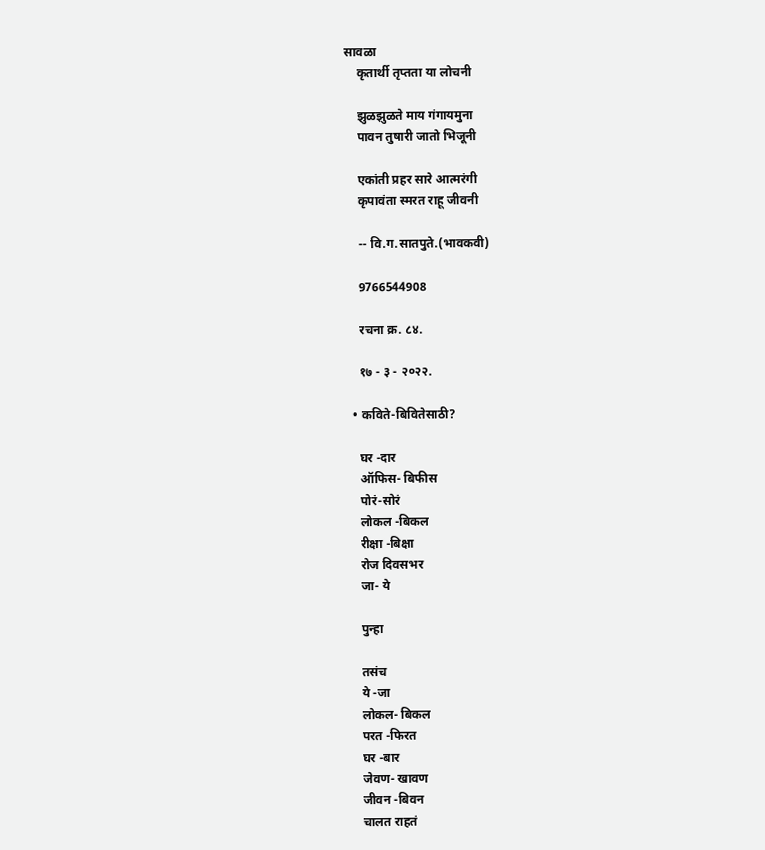सावळा
    कृतार्थी तृप्तता या लोचनी

    झुळझुळते माय गंगायमुना
    पावन तुषारी जातो भिजूनी

    एकांती प्रहर सारे आत्मरंगी
    कृपावंता स्मरत राहू जीवनी

    -- वि.ग.सातपुते.(भावकवी)

    9766544908

    रचना क्र. ८४.

    १७ - ३ - २०२२.

  • कविते-बिवितेसाठी?

    घर -दार
    ऑफिस- बिफीस
    पोरं-सोरं
    लोकल -बिकल
    रीक्षा -बिक्षा
    रोज दिवसभर
    जा- ये

    पुन्हा

    तसंच
    ये -जा
    लोकल- बिकल
    परत -फिरत
    घर -बार
    जेवण- खावण
    जीवन -बिवन
    चालत राहतं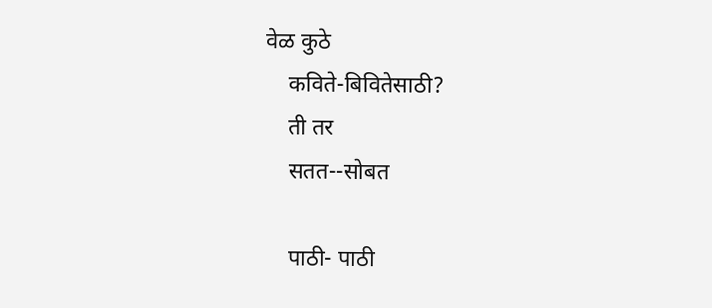वेळ कुठे
    कविते-बिवितेसाठी?
    ती तर
    सतत--सोबत

    पाठी- पाठी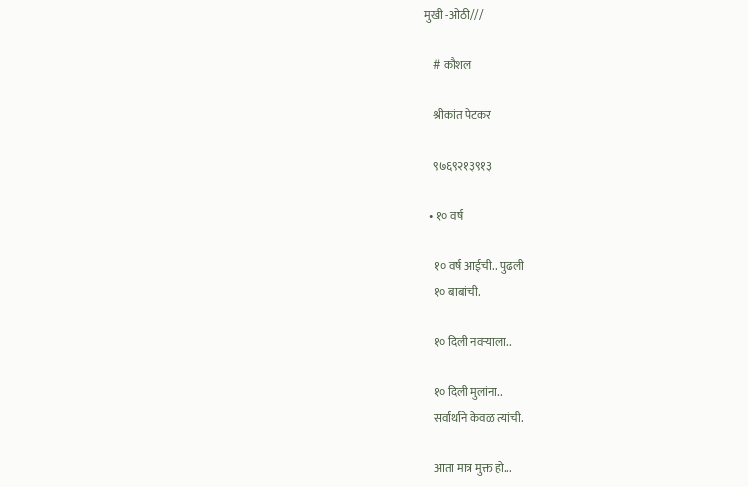मुखी -ओठी///

    # कौशल

    श्रीकांत पेटकर

    ९७६९२१३९१३

  • १० वर्ष

    १० वर्ष आईची.. पुढली
    १० बाबांची.

    १० दिली नवऱ्याला..

    १० दिली मुलांना..
    सर्वार्थाने केवळ त्यांची.

    आता मात्र मुक्त हो...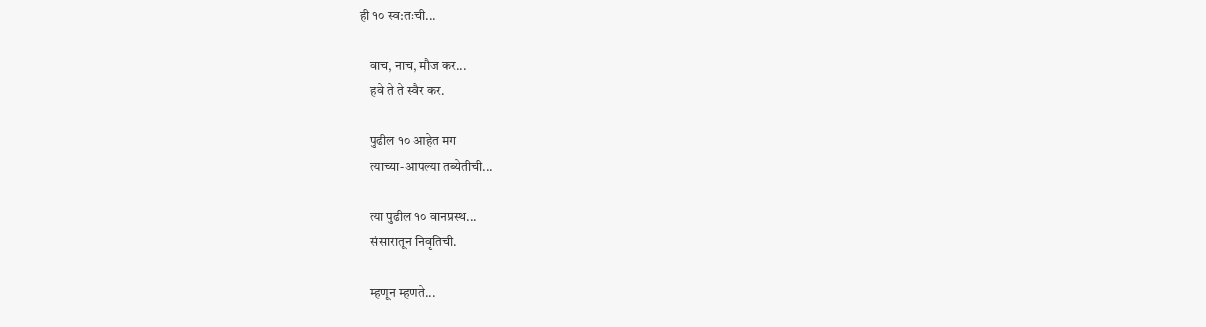ही १० स्व:तःची...

    वाच, नाच, मौज कर...
    हवे ते ते स्वैर कर.

    पुढील १० आहेत मग
    त्याच्या-आपल्या तब्येतीची...

    त्या पुढील १० वानप्रस्थ...
    संसारातून निवृतिची.

    म्हणून म्हणते...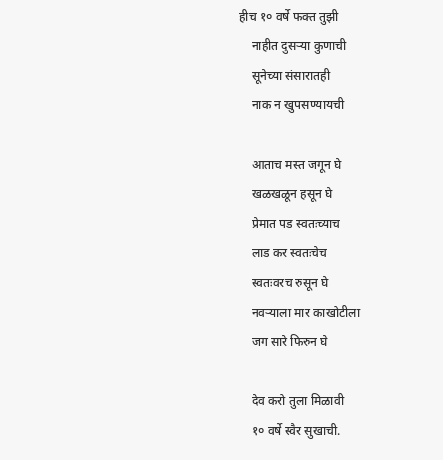हीच १० वर्षे फक्त तुझी
    नाहीत दुसऱ्या कुणाची
    सूनेच्या संसारातही
    नाक न खुपसण्यायची

    आताच मस्त जगून घे
    खळखळून हसून घे
    प्रेमात पड स्वतःच्याच
    लाड कर स्वतःचेच
    स्वतःवरच रुसून घे
    नवऱ्याला मार काखोटीला
    जग सारे फिरुन घे

    देव करो तुला मिळावी
    १० वर्षे स्वैर सुखाची.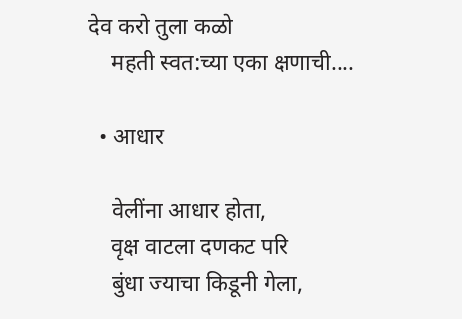देव करो तुला कळो
    महती स्वत:च्या एका क्षणाची....

  • आधार

    वेलींना आधार होता,
    वृक्ष वाटला दणकट परि
    बुंधा ज्याचा किडूनी गेला,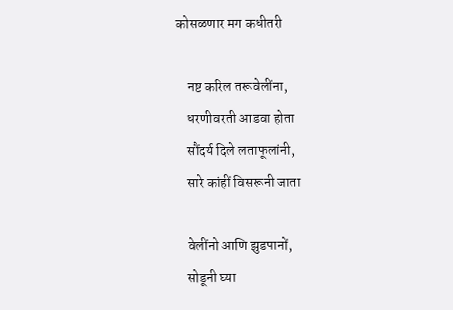कोसळणार मग कधीतरी

    नष्ट करिल तरूवेलींना,
    धरणीवरती आडवा होता
    सौंदर्य दिले लताफूलांनी,
    सारे कांहीं विसरूनी जाता

    वेलींनो आणि झुडपानों,
    सोडूनी घ्या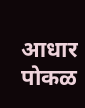आधार पोकळ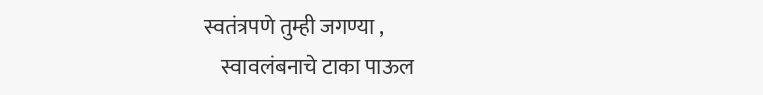स्वतंत्रपणे तुम्ही जगण्या ,
    स्वावलंबनाचे टाका पाऊल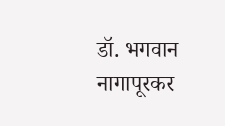डॉ. भगवान नागापूरकर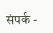संपर्क -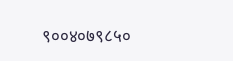९००४०७९८५०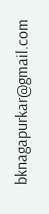bknagapurkar@gmail.com